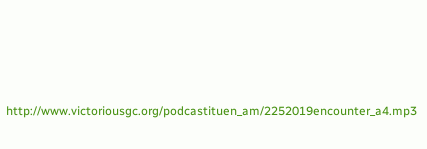http://www.victoriousgc.org/podcastituen_am/2252019encounter_a4.mp3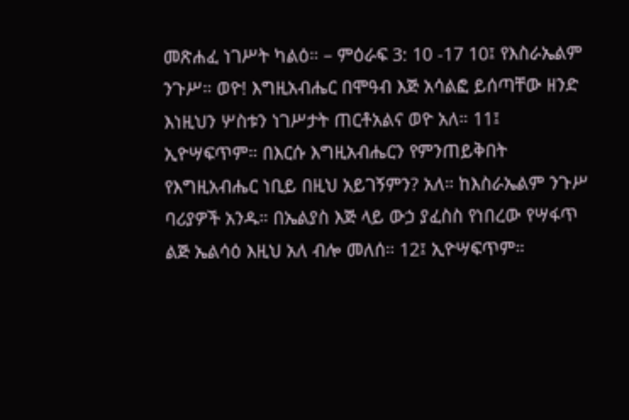መጽሐፈ ነገሥት ካልዕ። – ምዕራፍ 3: 10 -17 10፤ የእስራኤልም ንጉሥ። ወዮ! እግዚአብሔር በሞዓብ እጅ አሳልፎ ይሰጣቸው ዘንድ እነዚህን ሦስቱን ነገሥታት ጠርቶአልና ወዮ አለ። 11፤ ኢዮሣፍጥም። በእርሱ እግዚአብሔርን የምንጠይቅበት የእግዚአብሔር ነቢይ በዚህ አይገኝምን? አለ። ከእስራኤልም ንጉሥ ባሪያዎች አንዱ። በኤልያስ እጅ ላይ ውኃ ያፈስስ የነበረው የሣፋጥ ልጅ ኤልሳዕ እዚህ አለ ብሎ መለሰ። 12፤ ኢዮሣፍጥም።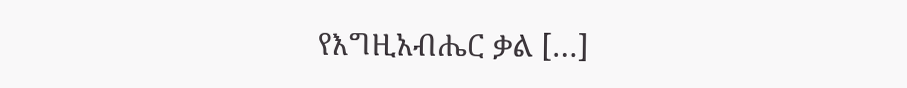የእግዚአብሔር ቃል […]